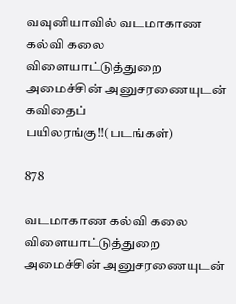வவுனியாவில் வடமாகாண கல்வி கலை விளையாட்டுத்துறை அமைச்சின் அனுசரணையுடன் கவிதைப் பயிலரங்கு!!(படங்கள்)

878

வடமாகாண கல்வி கலை விளையாட்டுத்துறை அமைச்சின் அனுசரணையுடன்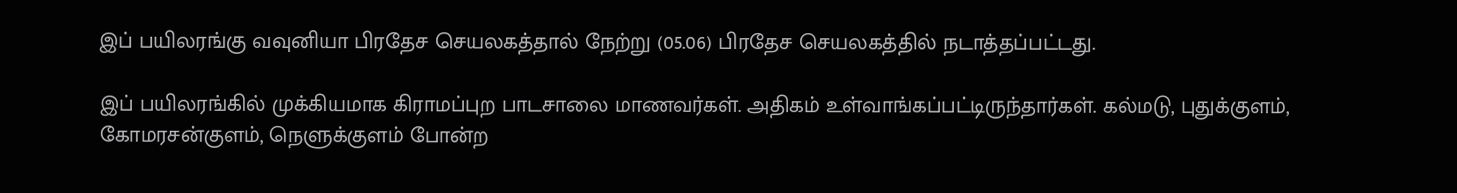இப் பயிலரங்கு வவுனியா பிரதேச செயலகத்தால் நேற்று (05.06) பிரதேச செயலகத்தில் நடாத்தப்பட்டது.

இப் பயிலரங்கில் முக்கியமாக கிராமப்புற பாடசாலை மாணவர்கள். அதிகம் உள்வாங்கப்பட்டிருந்தார்கள். கல்மடு, புதுக்குளம், கோமரசன்குளம், நெளுக்குளம் போன்ற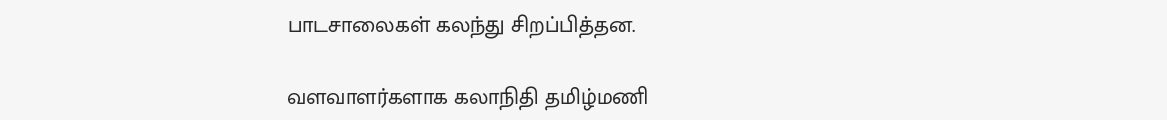பாடசாலைகள் கலந்து சிறப்பித்தன.

வளவாளர்களாக கலாநிதி தமிழ்மணி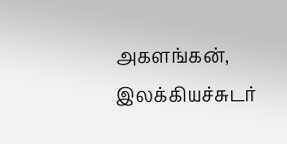அகளங்கன், இலக்கியச்சுடர்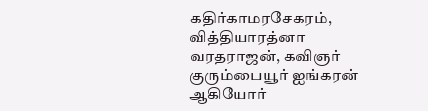கதிர்காமரசேகரம், வித்தியாரத்னா வரதராஜன், கவிஞர் குரும்பையூர் ஐங்கரன் ஆகியோர்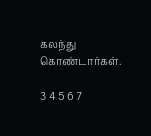கலந்து கொண்டார்கள்.

3 4 5 6 7